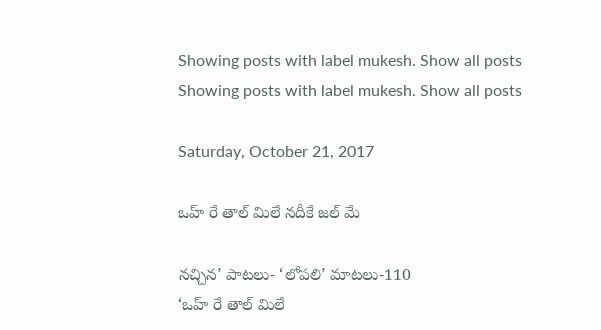Showing posts with label mukesh. Show all posts
Showing posts with label mukesh. Show all posts

Saturday, October 21, 2017

ఒహ్ రే తాల్ మిలే నదీకే జల్ మే

నచ్చిన’ పాటలు- ‘లోపలి’ మాటలు-110
‘ఒహ్ రే తాల్ మిలే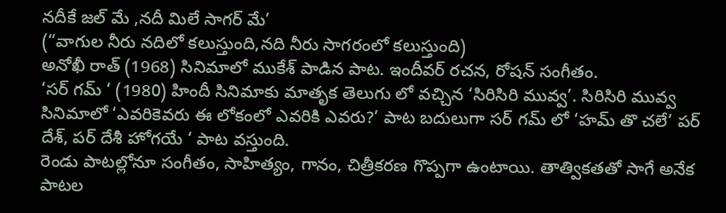నదీకే జల్ మే ,నదీ మిలే సాగర్ మే’
(“వాగుల నీరు నదిలో కలుస్తుంది,నది నీరు సాగరంలో కలుస్తుంది)
అనోఖీ రాత్ (1968) సినిమాలో ముకేశ్ పాడిన పాట. ఇందీవర్ రచన, రోషన్ సంగీతం.
‘సర్ గమ్ ‘ (1980) హిందీ సినిమాకు మాతృక తెలుగు లో వచ్చిన ‘సిరిసిరి మువ్వ’. సిరిసిరి మువ్వ సినిమాలో ‘ఎవరికెవరు ఈ లోకంలో ఎవరికి ఎవరు?’ పాట బదులుగా సర్ గమ్ లో ‘హమ్ తొ చలే’ పర్ దేశ్, పర్ దేశీ హోగయే ‘ పాట వస్తుంది.
రెండు పాటల్లోనూ సంగీతం, సాహిత్యం, గానం, చిత్రీకరణ గొప్పగా ఉంటాయి. తాత్వికతతో సాగే అనేక పాటల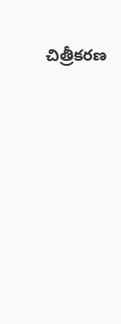చిత్రీకరణ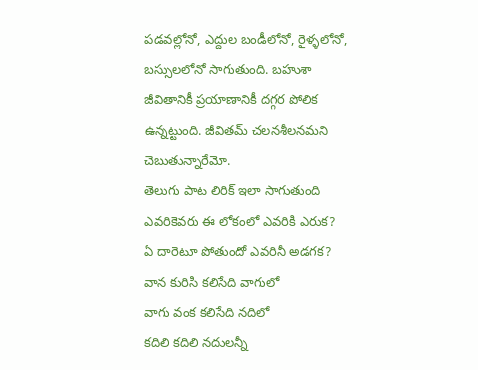పడవల్లోనో, ఎద్దుల బండీలోనో, రైళ్ళలోనో, బస్సులలోనో సాగుతుంది. బహుశా జీవితానికీ ప్రయాణానికీ దగ్గర పోలిక ఉన్నట్టుంది. జీవితమ్ చలనశీలనమని చెబుతున్నారేమో.
తెలుగు పాట లిరిక్ ఇలా సాగుతుంది
ఎవరికెవరు ఈ లోకంలో ఎవరికి ఎరుక?
ఏ దారెటూ పోతుందో ఎవరినీ అడగక?
వాన కురిసి కలిసేది వాగులో
వాగు వంక కలిసేది నదిలో
కదిలి కదిలి నదులన్నీ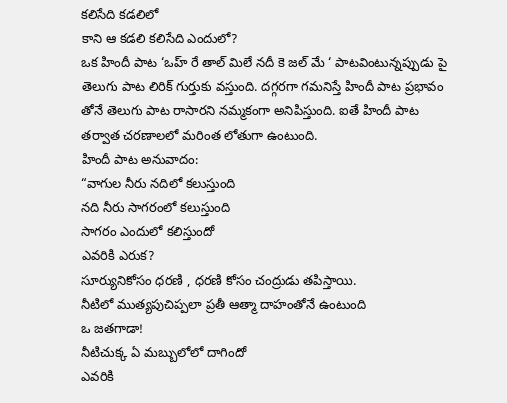కలిసేది కడలిలో
కాని ఆ కడలి కలిసేది ఎందులో?
ఒక హిందీ పాట ‘ఒహ్ రే తాల్ మిలే నదీ కె జల్ మే ‘ పాటవింటున్నప్పుడు పై తెలుగు పాట లిరిక్ గుర్తుకు వస్తుంది. దగ్గరగా గమనిస్తే హిందీ పాట ప్రభావం తోనే తెలుగు పాట రాసారని నమ్మకంగా అనిపిస్తుంది. ఐతే హిందీ పాట తర్వాత చరణాలలో మరింత లోతుగా ఉంటుంది.
హిందీ పాట అనువాదం:
“వాగుల నీరు నదిలో కలుస్తుంది
నది నీరు సాగరంలో కలుస్తుంది
సాగరం ఎందులో కలిస్తుందో
ఎవరికి ఎరుక?
సూర్యునికోసం ధరణి , ధరణి కోసం చంద్రుడు తపిస్తాయి.
నీటిలో ముత్యపుచిప్పలా ప్రతీ ఆత్మా దాహంతోనే ఉంటుంది
ఒ జతగాడా!
నీటిచుక్క ఏ మబ్బులోలో దాగిందో
ఎవరికి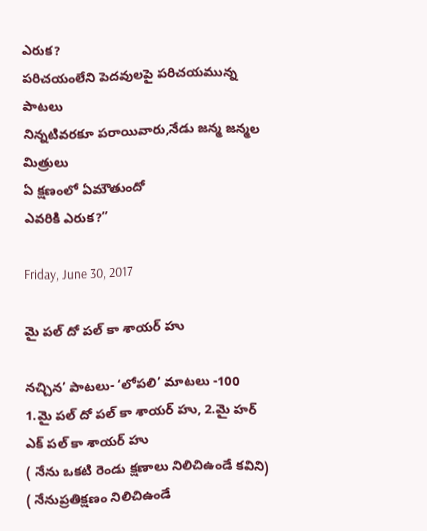ఎరుక?
పరిచయంలేని పెదవులపై పరిచయమున్న పాటలు
నిన్నటివరకూ పరాయివారు,నేడు జన్మ జన్మల మిత్రులు
ఏ క్షణంలో ఏమౌతుందో
ఎవరికి ఎరుక?”

Friday, June 30, 2017

మై పల్ దో పల్ కా శాయర్ హు

నచ్చిన’ పాటలు- ‘లోపలి’ మాటలు -100
1.మై పల్ దో పల్ కా శాయర్ హు, 2.మై హర్ ఎక్ పల్ కా శాయర్ హు
( నేను ఒకటి రెండు క్షణాలు నిలిచిఉండే కవిని) ( నేనుప్రతిక్షణం నిలిచిఉండే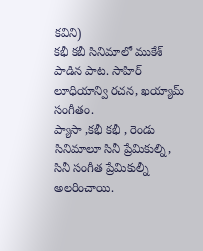కవిని)
కభీ కబీ సినిమాలో ముకేశ్ పాడిన పాట. సాహిర్ లూధియాన్వి రచన, ఖయ్యామ్ సంగీతం.
ప్యాసా ,కభీ కభీ , రెండు సినిమాలూ సినీ ప్రేమికుల్ని, సినీ సంగీత ప్రేమికుల్నీ అలరించాయి.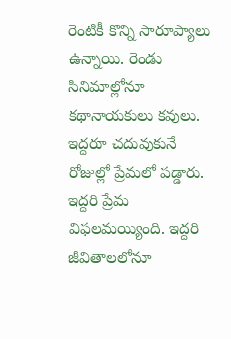రెంటికీ కొన్ని సారూప్యాలు ఉన్నాయి. రెండు సినిమాల్లోనూ కథానాయకులు కవులు. ఇద్దరూ చదువుకునే రోజుల్లో ప్రేమలో పడ్డారు. ఇద్దరి ప్రేమ విఫలమయ్యింది. ఇద్దరి జీవితాలలోనూ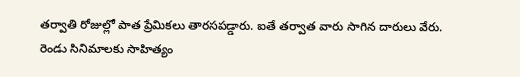తర్వాతి రోజుల్లో పాత ప్రేమికలు తారసపడ్డారు. ఐతే తర్వాత వారు సాగిన దారులు వేరు.
రెండు సినిమాలకు సాహిత్యం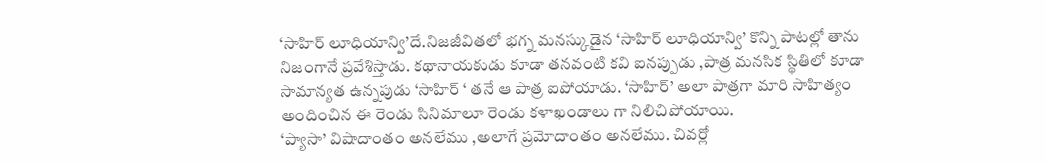‘సాహిర్ లూధియాన్వి’దే.నిజజీవితలో భగ్న మనస్కుడైన ‘సాహిర్ లూధియాన్వి’ కొన్ని పాటల్లో తాను నిజంగానే ప్రవేశిస్తాడు. కథానాయకుడు కూడా తనవంటి కవి ఐనప్పుడు ,పాత్ర మనసిక స్థితిలో కూడా సామాన్యత ఉన్నపుడు ‘సాహిర్ ‘ తనే ఆ పాత్ర ఐపోయాడు. ‘సాహిర్’ అలా పాత్రగా మారి సాహిత్యం అందించిన ఈ రెండు సినిమాలూ రెండు కళాఖండాలు గా నిలిచిపోయాయి.
‘ప్యాసా’ విషాదాంతం అనలేము ,అలాగే ప్రమోదాంతం అనలేము. చివర్లో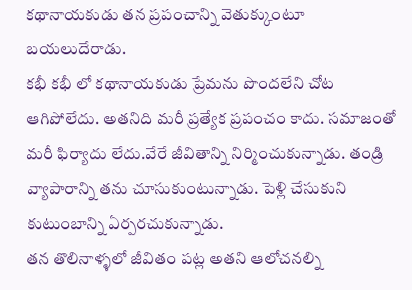కథానాయకుడు తన ప్రపంచాన్ని వెతుక్కుంటూ బయలుదేరాడు.
కభీ కభీ లో కథానాయకుడు ప్రేమను పొందలేని చోట ఆగిపోలేదు. అతనిది మరీ ప్రత్యేక ప్రపంచం కాదు. సమాజంతో మరీ ఫిర్యాదు లేదు.వేరే జీవితాన్ని నిర్మించుకున్నాడు. తండ్రి వ్యాపారాన్ని తను చూసుకుంటున్నాడు. పెళ్లి చేసుకుని కుటుంబాన్ని ఏర్పరచుకున్నాడు.
తన తొలినాళ్ళలో జీవితం పట్ల అతని ఆలోచనల్ని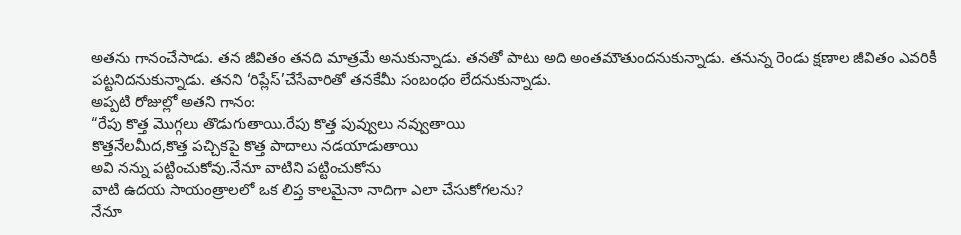అతను గానంచేసాడు. తన జీవితం తనది మాత్రమే అనుకున్నాడు. తనతో పాటు అది అంతమౌతుందనుకున్నాడు. తనున్న రెండు క్షణాల జీవితం ఎవరికీ పట్టనిదనుకున్నాడు. తనని ‘రిప్లేస్’చేసేవారితో తనకేమీ సంబంధం లేదనుకున్నాడు.
అప్పటి రోజుల్లో అతని గానం:
“రేపు కొత్త మొగ్గలు తొడుగుతాయి.రేపు కొత్త పువ్వులు నవ్వుతాయి
కొత్తనేలమీద,కొత్త పచ్చికపై కొత్త పాదాలు నడయాడుతాయి
అవి నన్ను పట్టించుకోవు.నేనూ వాటిని పట్టించుకోను
వాటి ఉదయ సాయంత్రాలలో ఒక లిప్త కాలమైనా నాదిగా ఎలా చేసుకోగలను?
నేనూ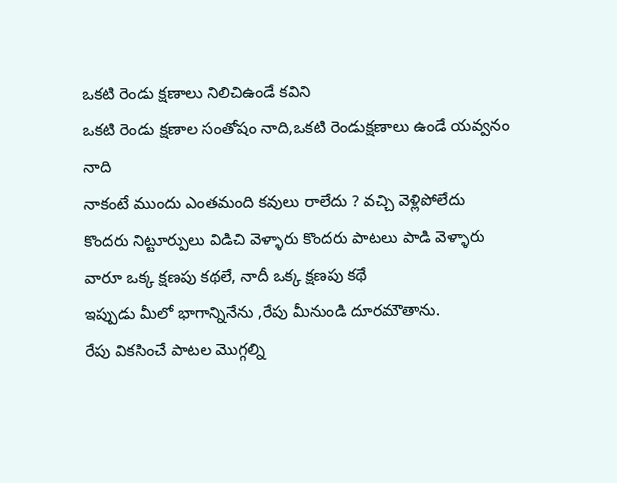ఒకటి రెండు క్షణాలు నిలిచిఉండే కవిని
ఒకటి రెండు క్షణాల సంతోషం నాది,ఒకటి రెండుక్షణాలు ఉండే యవ్వనం నాది
నాకంటే ముందు ఎంతమంది కవులు రాలేదు ? వచ్చి వెళ్లిపోలేదు
కొందరు నిట్టూర్పులు విడిచి వెళ్ళారు కొందరు పాటలు పాడి వెళ్ళారు
వారూ ఒక్క క్షణపు కథలే, నాదీ ఒక్క క్షణపు కథే
ఇప్పుడు మీలో భాగాన్నినేను ,రేపు మీనుండి దూరమౌతాను.
రేపు వికసించే పాటల మొగ్గల్ని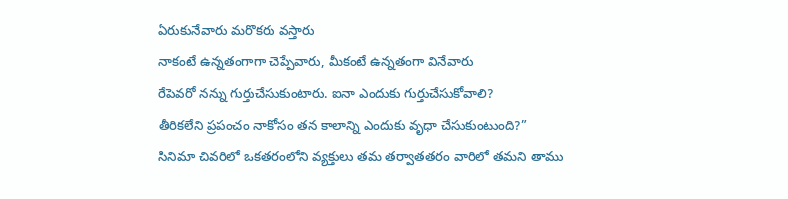ఏరుకునేవారు మరొకరు వస్తారు
నాకంటే ఉన్నతంగాగా చెప్పేవారు, మీకంటే ఉన్నతంగా వినేవారు
రేపెవరో నన్ను గుర్తుచేసుకుంటారు. ఐనా ఎందుకు గుర్తుచేసుకోవాలి?
తీరికలేని ప్రపంచం నాకోసం తన కాలాన్ని ఎందుకు వృధా చేసుకుంటుంది?”
సినిమా చివరిలో ఒకతరంలోని వ్యక్తులు తమ తర్వాతతరం వారిలో తమని తాము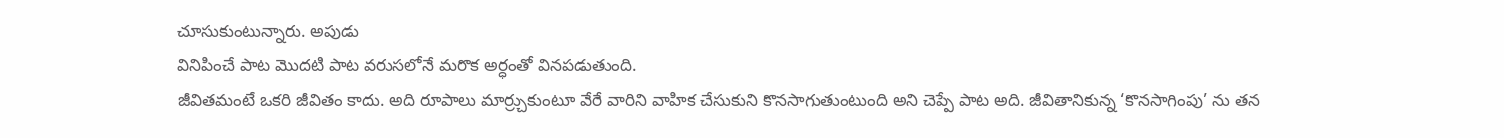చూసుకుంటున్నారు. అపుడు
వినిపించే పాట మొదటి పాట వరుసలోనే మరొక అర్ధంతో వినపడుతుంది.
జీవితమంటే ఒకరి జీవితం కాదు. అది రూపాలు మార్ర్చుకుంటూ వేరే వారిని వాహిక చేసుకుని కొనసాగుతుంటుంది అని చెప్పే పాట అది. జీవితానికున్న ‘కొనసాగింపు’ ను తన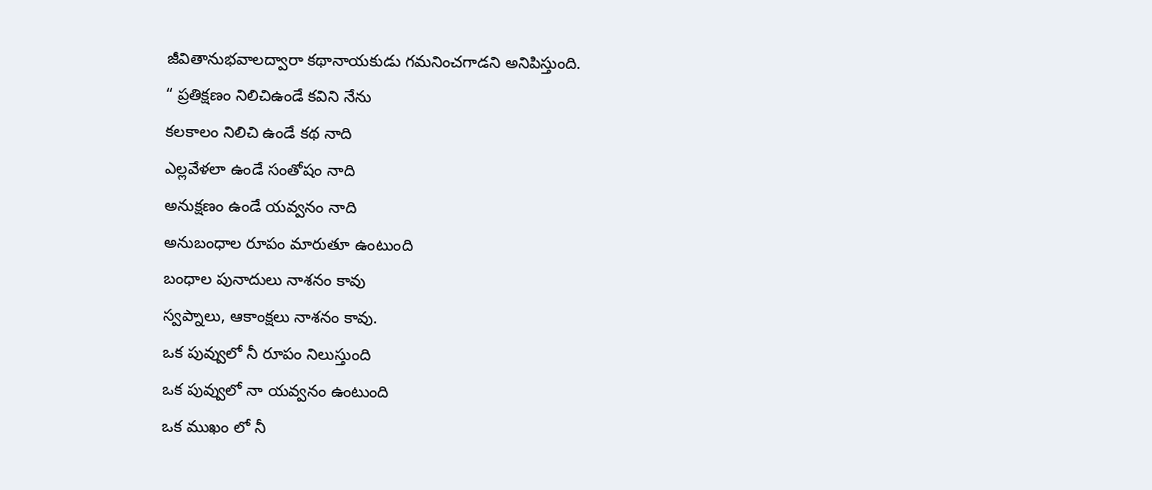జీవితానుభవాలద్వారా కథానాయకుడు గమనించగాడని అనిపిస్తుంది.
“ ప్రతిక్షణం నిలిచిఉండే కవిని నేను
కలకాలం నిలిచి ఉండే కథ నాది
ఎల్లవేళలా ఉండే సంతోషం నాది
అనుక్షణం ఉండే యవ్వనం నాది
అనుబంధాల రూపం మారుతూ ఉంటుంది
బంధాల పునాదులు నాశనం కావు
స్వప్నాలు, ఆకాంక్షలు నాశనం కావు.
ఒక పువ్వులో నీ రూపం నిలుస్తుంది
ఒక పువ్వులో నా యవ్వనం ఉంటుంది
ఒక ముఖం లో నీ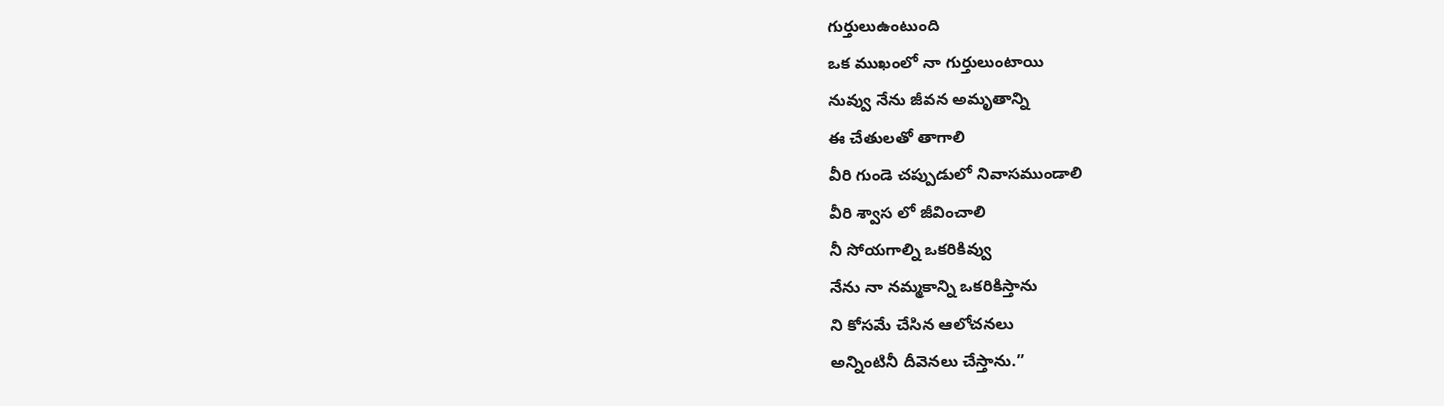గుర్తులుఉంటుంది
ఒక ముఖంలో నా గుర్తులుంటాయి
నువ్వు నేను జీవన అమృతాన్ని
ఈ చేతులతో తాగాలి
వీరి గుండె చప్పుడులో నివాసముండాలి
వీరి శ్వాస లో జీవించాలి
నీ సోయగాల్ని ఒకరికివ్వు
నేను నా నమ్మకాన్ని ఒకరికిస్తాను
ని కోసమే చేసిన ఆలోచనలు
అన్నింటినీ దీవెనలు చేస్తాను.”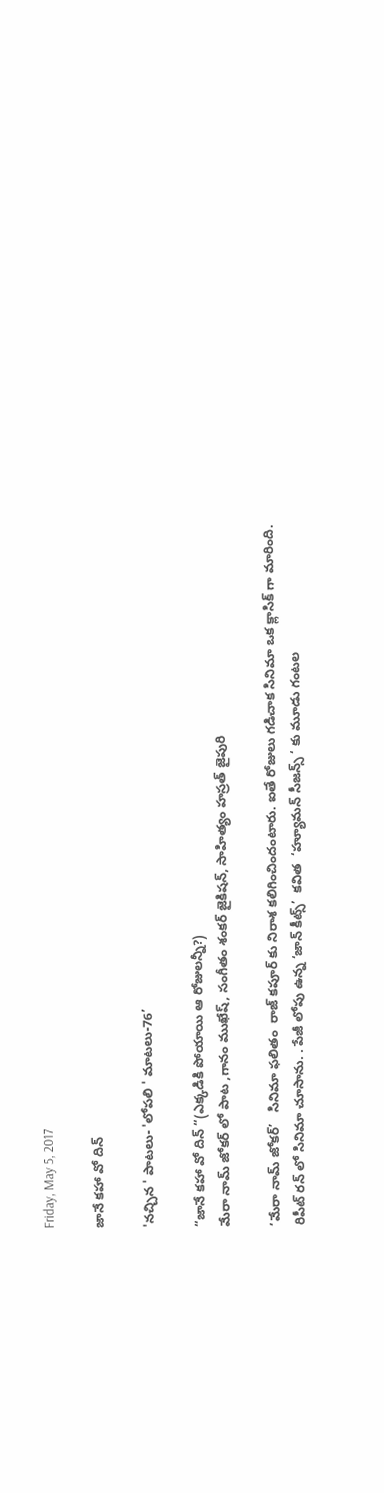Friday, May 5, 2017

జానే కహా వో దిన్

'నచ్చిన ' పాటలు- 'లోపలి ' మాటలు-76’

“జానే కహా వో దిన్ “(ఎక్కడికి పోయాయి ఆ రోజులన్నీ?)
మేరా నామ్ జోకర్ లో పాట ,గానం ముఖేష్, సంగీతం శంకర్ జైకిషన్, సాహిత్యం హస్రత్ జైపురి

‘మేరా నామ్ జోకర్’   సినిమా ఫలితం  రాజ్ కపూర్ కు నిరాశ కలిగించిందంటారు. ఐతే రోజులు గడిచాక సినిమా ఒక క్లాసిక్ గా మారింది.
రిపీట్ రన్ లో సినిమా చూసాను. . పేజీ లోపు ఉన్న ‘జాన్ కీట్స్’  కవిత  ‘హ్యూమన్ సీజన్స్ ‘ కు మూడు గంటల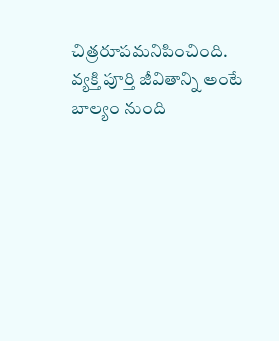చిత్రరూపమనిపించింది. వ్యక్తి పూర్తి జీవితాన్ని అంటే బాల్యం నుంది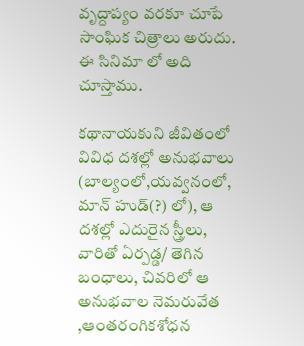వృద్దాప్యం వరకూ చూపే సాంఘిక చిత్రాలు అరుదు. ఈ సినిమా లో అది చూస్తాము.

కథానాయకుని జీవితంలో వివిధ దశల్లో అనుభవాలు (బాల్యంలో,యవ్వనంలో, మాన్ హుడ్(?) లో), ఆ దశల్లో ఎదురైన స్త్రీలు, వారితో ఏర్పడ్డ/ తెగిన బంధాలు, చివరిలో ఆ అనుభవాల నెమరువేత ,ఆంతరంగికశోధన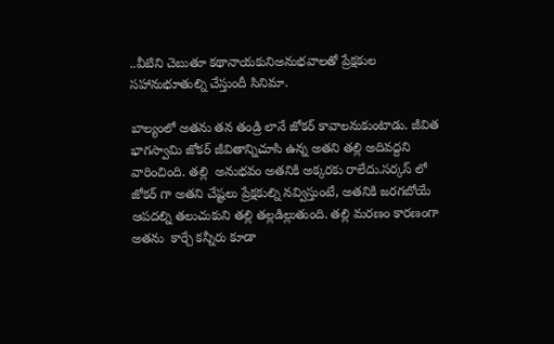..వీటిని చెబుతూ కథానాయకునిఅనుభవాలతో ప్రేక్షకుల సహానుభూతుల్ని చేస్తుందీ సినిమా.

బాల్యంలో అతను తన తండ్రి లానే జోకర్ కావాలనుకుంటాడు. జీవిత భాగస్వామి జోకర్ జీవితాన్నిచూసి ఉన్న అతని తల్లి అదివద్దని వారించింది. తల్లి  అనుభవం అతనికి అక్కరకు రాలేదు.సర్కస్ లో జోకర్ గా అతని చేష్టలు ప్రేక్షకుల్ని నవ్విస్తుంటే, అతనికి జరగబోయే ఆపదల్ని తలుచుకుని తల్లి తల్లడిల్లుతుంది. తల్లి మరణం కారణంగా  అతను  కార్చే కన్నీరు కూడా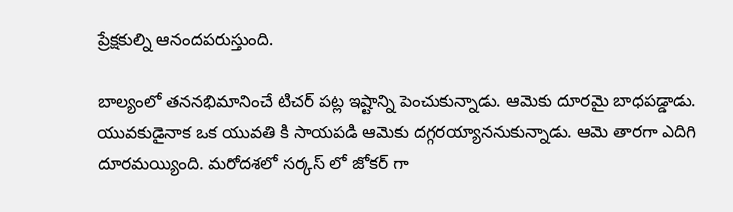ప్రేక్షకుల్ని ఆనందపరుస్తుంది.

బాల్యంలో తననభిమానించే టిచర్ పట్ల ఇష్టాన్ని పెంచుకున్నాడు. ఆమెకు దూరమై బాధపడ్డాడు. యువకుడైనాక ఒక యువతి కి సాయపడి ఆమెకు దగ్గరయ్యాననుకున్నాడు. ఆమె తారగా ఎదిగి దూరమయ్యింది. మరోదశలో సర్కస్ లో జోకర్ గా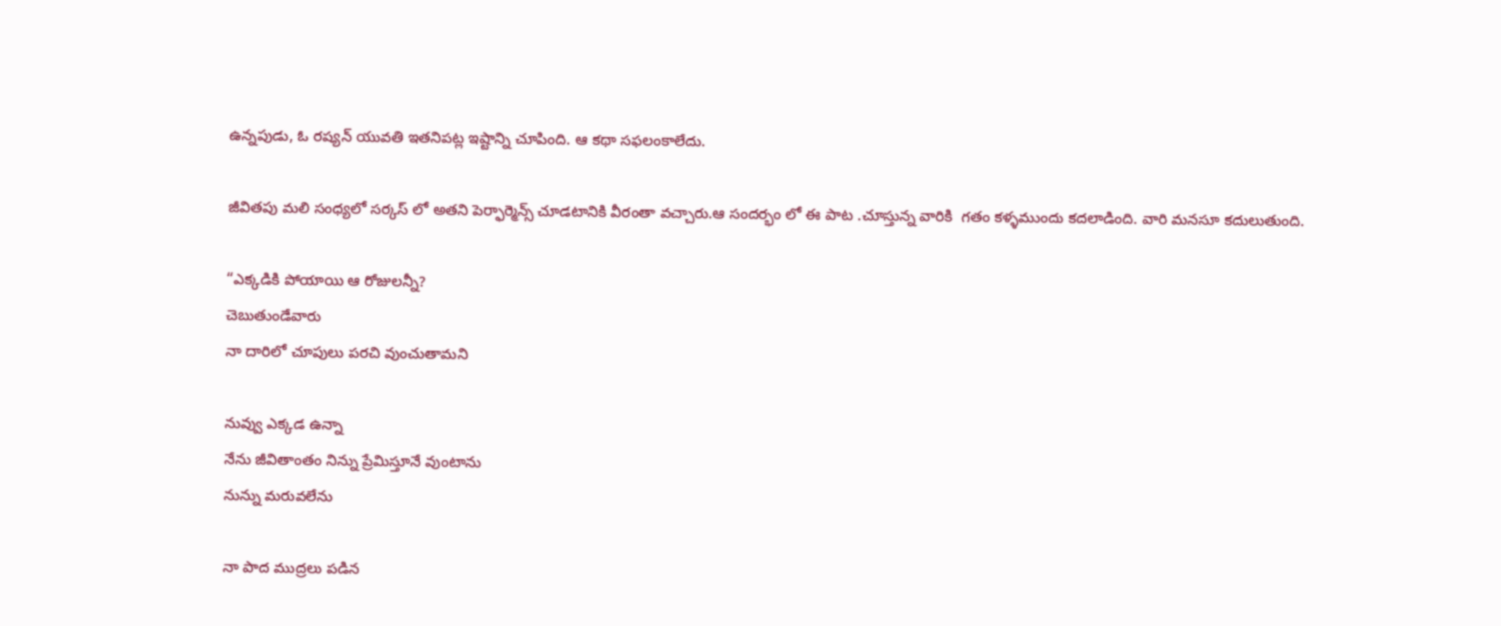ఉన్నపుడు, ఓ రష్యన్ యువతి ఇతనిపట్ల ఇష్టాన్ని చూపింది. ఆ కథా సఫలంకాలేదు.

జీవితపు మలి సంధ్యలో సర్కస్ లో అతని పెర్ఫార్మెన్స్ చూడటానికి వీరంతా వచ్చారు.ఆ సందర్భం లో ఈ పాట .చూస్తున్న వారికి  గతం కళ్ళముందు కదలాడింది. వారి మనసూ కదులుతుంది.

“ఎక్కడికి పోయాయి ఆ రోజులన్నీ?
చెబుతుండేవారు
నా దారిలో చూపులు పరచి వుంచుతామని

నువ్వు ఎక్కడ ఉన్నా
నేను జీవితాంతం నిన్ను ప్రేమిస్తూనే వుంటాను
నున్ను మరువలేను

నా పాద ముద్రలు పడిన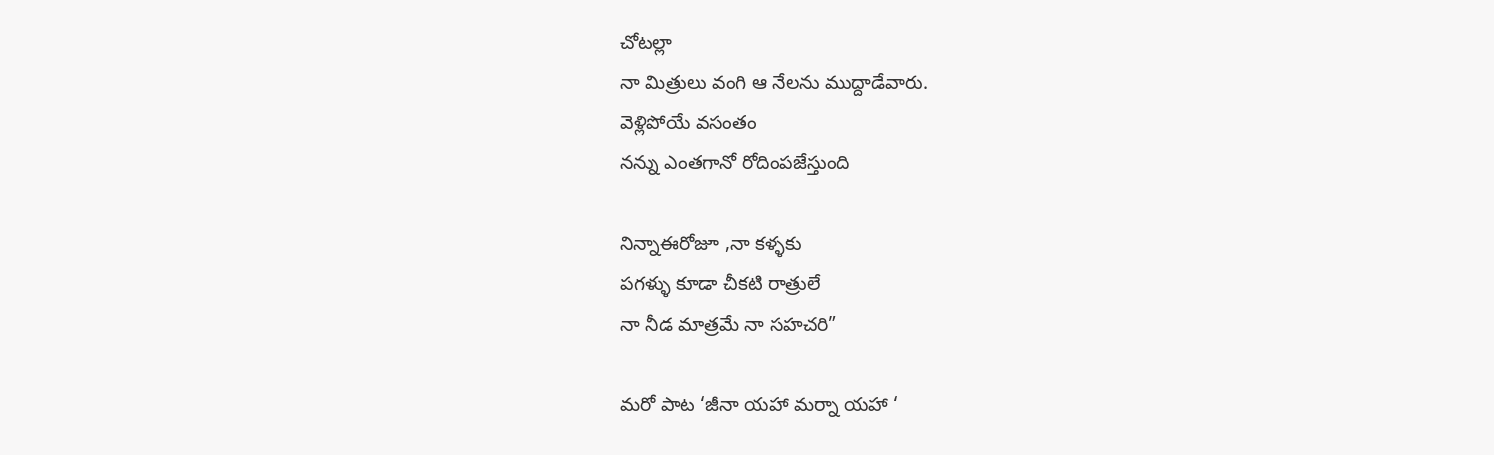చోటల్లా
నా మిత్రులు వంగి ఆ నేలను ముద్దాడేవారు.
వెళ్లిపోయే వసంతం
నన్ను ఎంతగానో రోదింపజేస్తుంది

నిన్నాఈరోజూ ,నా కళ్ళకు
పగళ్ళు కూడా చీకటి రాత్రులే
నా నీడ మాత్రమే నా సహచరి”

మరో పాట ‘జీనా యహా మర్నా యహా ‘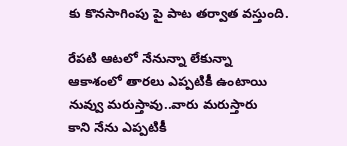కు కొనసాగింపు పై పాట తర్వాత వస్తుంది.

రేపటి ఆటలో నేనున్నా లేకున్నా
ఆకాశంలో తారలు ఎప్పటికీ ఉంటాయి
నువ్వు మరుస్తావు..వారు మరుస్తారు
కాని నేను ఎప్పటికీ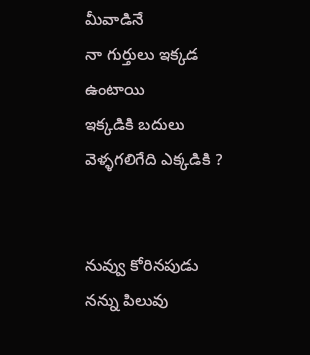మీవాడినే
నా గుర్తులు ఇక్కడ ఉంటాయి
ఇక్కడికి బదులు వెళ్ళగలిగేది ఎక్కడికి ?


నువ్వు కోరినపుడు నన్ను పిలువు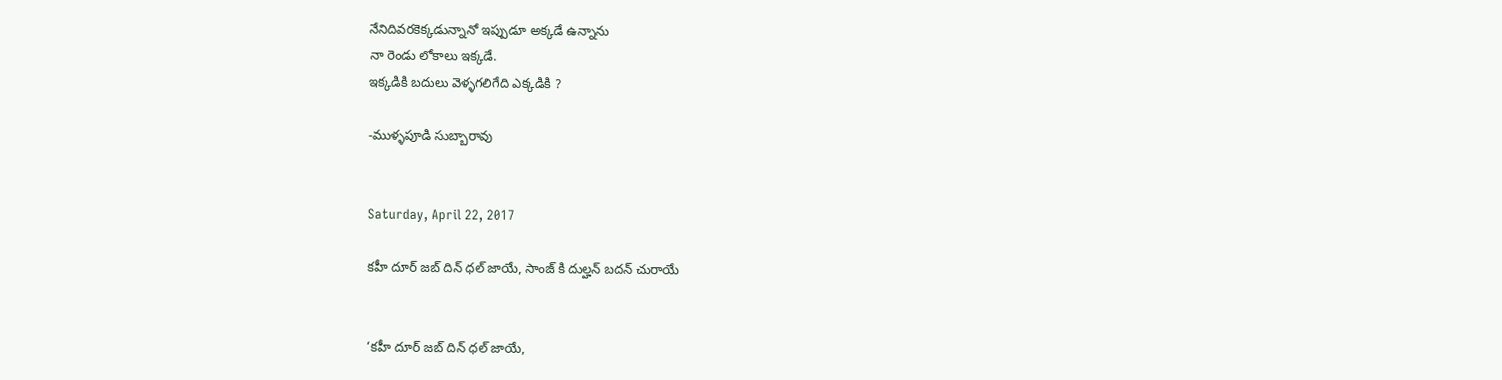నేనిదివరకెక్కడున్నానో ఇప్పుడూ అక్కడే ఉన్నాను
నా రెండు లోకాలు ఇక్కడే.
ఇక్కడికి బదులు వెళ్ళగలిగేది ఎక్కడికి ?

-ముళ్ళపూడి సుబ్బారావు


Saturday, April 22, 2017

కహీ దూర్ జబ్ దిన్ ధల్ జాయే, సాంజ్ కి దుల్హన్ బదన్ చురాయే


‘కహీ దూర్ జబ్ దిన్ ధల్ జాయే,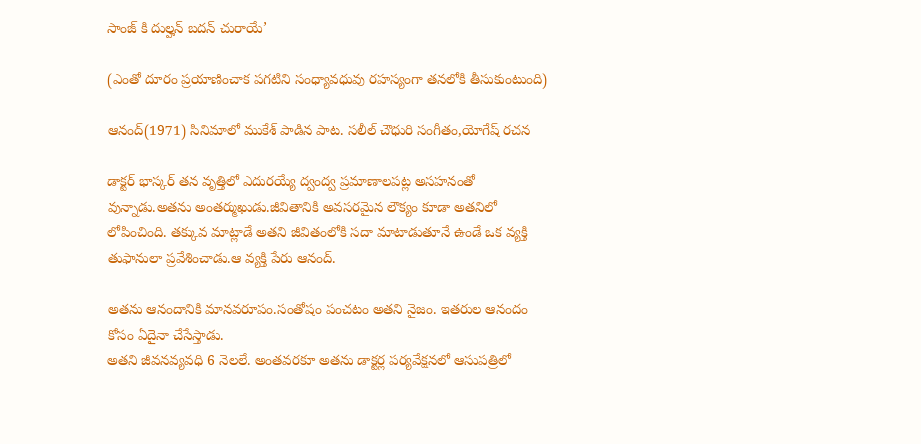సాంజ్ కి దుల్హన్ బదన్ చురాయే’

(ఎంతో దూరం ప్రయాణించాక పగటిని సంధ్యావధువు రహస్యంగా తనలోకి తీసుకుంటుంది)

ఆనంద్(1971) సినిమాలో ముకేశ్ పాడిన పాట. సలీల్ చౌధురి సంగీతం,యోగేష్ రచన

డాక్టర్ భాస్కర్ తన వృత్తిలో ఎదురయ్యే ద్వంద్వ ప్రమాణాలపట్ల అసహనంతో వున్నాడు.అతను అంతర్ముఖుడు.జీవితానికి అవసరమైన లౌక్యం కూడా అతనిలో లోపించింది. తక్కువ మాట్లాడే అతని జీవితంలోకి సదా మాటాడుతూనే ఉండే ఒక వ్యక్తి తుఫానులా ప్రవేశించాడు.ఆ వ్యక్తి పేరు ఆనంద్.

అతను ఆనందానికి మానవరూపం.సంతోషం పంచటం అతని నైజం. ఇతరుల ఆనందం కోసం ఏదైనా చేసేస్తాడు.
అతని జీవనవ్యవధి 6 నెలలే. అంతవరకూ అతను డాక్టర్ల పర్యవేక్షనలో ఆసుపత్రిలో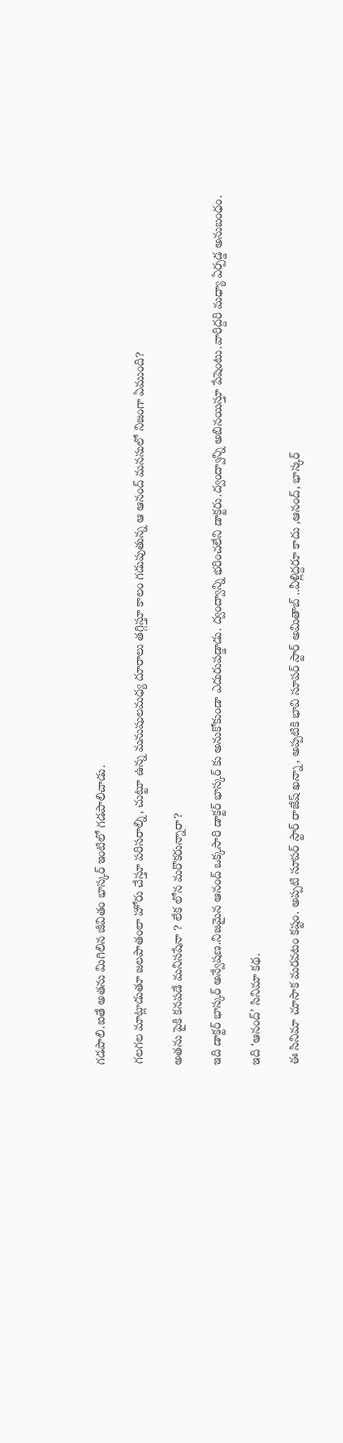గడపాలి.ఐతే అతను మిగిలిన జీవితం భాస్కర్ ఇంటిలో గడపాలిచాడు.

గలగల మాట్లాడుతూ జలపాతంలా హోరు చేస్తూ పరిసరాల్ని, చుట్టూ ఉన్న మనుషులమధ్య దూరాలు తగ్గిస్తూ కాలం గడుపుతున్న ఆ ఆనంద్ మనసులో నిజంగా ఏముంది?

అతను పైకి కనపడే మనిసషేనా ? లేక లోన మరొకరున్నారా?

ఇది డాక్టర్ భాస్కర్ అన్వేషణ.నిజమైన ఆనంద్ ఒక్కసారి డాక్టర్ భాస్కర్ కు అనుకోకుండా ఎదురుపడ్డాడు. ద్వంద్వాన్ని భరించలేని డాక్టరు.ద్వంద్వాన్ని అబినయిస్తూ పేషెంటు.వారిద్దరి మధ్యా ఏర్పడ్డ అనుబంధం.

ఇది ‘ఆనంద్’ సినిమా కథ.

ఈ సినిమా చూసాక మరవటం కష్టం. అప్పటి సూపర్ స్టార్ రాజేష్ ఖన్నా, అప్పటికి భావి సూపర్ స్టార్ అమితాబ్ ..వీళ్లిద్దరూ కాదు ,ఆనంద్, భాస్కర్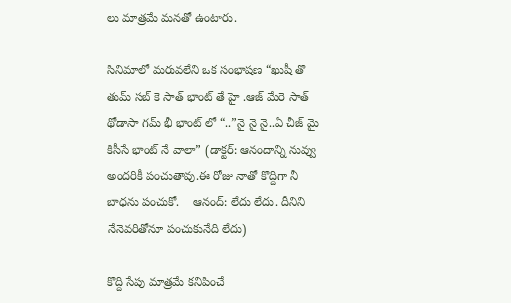లు మాత్రమే మనతో ఉంటారు.

సినిమాలో మరువలేని ఒక సంభాషణ “ఖుషీ తొ తుమ్ సబ్ కె సాత్ భాంట్ తే హై .ఆజ్ మేరె సాత్ థోడాసా గమ్ భీ భాంట్ లో “..”నై నై నై..ఏ చీజ్ మై కిసీసే భాంట్ నే వాలా” (డాక్టర్: ఆనందాన్ని నువ్వు అందరికీ పంచుతావు.ఈ రోజు నాతో కొద్దిగా నీ బాధను పంచుకో.    ఆనంద్: లేదు లేదు. దీనిని నేనెవరితోనూ పంచుకునేది లేదు)

కొద్ది సేపు మాత్రమే కనిపించే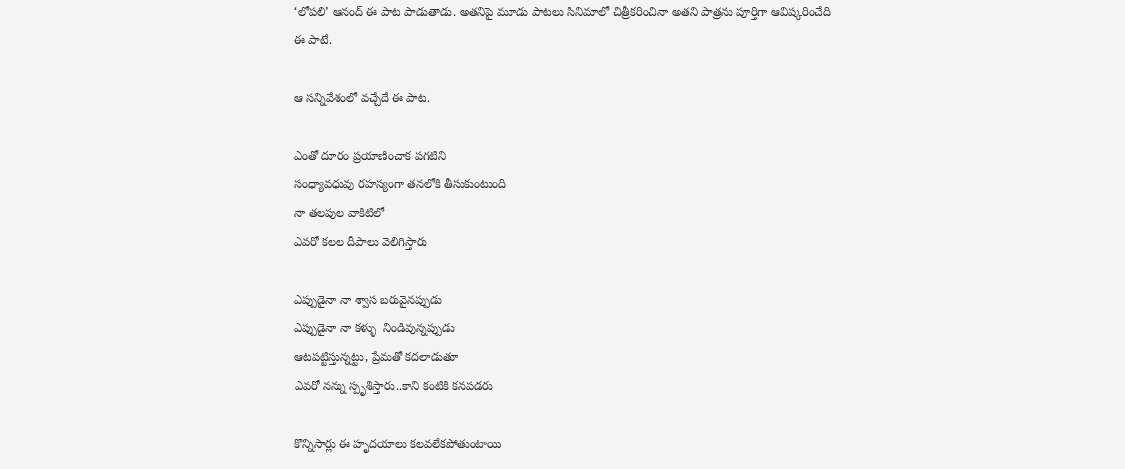‘లోపలి’ ఆనంద్ ఈ పాట పాడుతాడు. అతనిపై మూడు పాటలు సినిమాలో చిత్రీకరించినా అతని పాత్రను పూర్తిగా ఆవిష్కరించేది ఈ పాటే.

ఆ సన్నివేశంలో వచ్చేదే ఈ పాట.

ఎంతో దూరం ప్రయాణించాక పగటిని
సంధ్యావధువు రహస్యంగా తనలోకి తీసుకుంటుంది
నా తలపుల వాకిటిలో
ఎవరో కలల దీపాలు వెలిగిస్తారు

ఎప్పుడైనా నా శ్వాస బరువైనప్పుడు
ఎప్పుడైనా నా కళ్ళు  నిండివున్నప్పుడు
ఆటపట్టిస్తున్నట్టు, ప్రేమతో కదలాడుతూ
ఎవరో నన్ను స్పృశిస్తారు..కాని కంటికి కనపడరు

కొన్నిసార్లు ఈ హృదయాలు కలవలేకపోతుంటాయి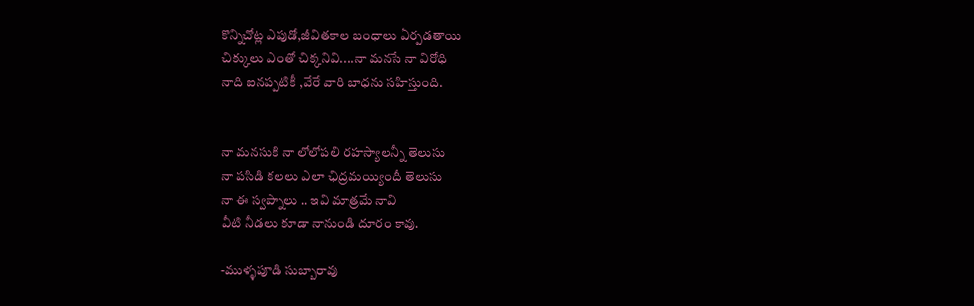కొన్నిచోట్ల ఎపుడో,జీవితకాల బంధాలు ఏర్పడతాయి
చిక్కులు ఎంతో చిక్కనివి....నా మనసే నా విరోధి
నాది ఐనప్పటికీ ,వేరే వారి బాధను సహిస్తుంది.


నా మనసుకి నా లోలోపలి రహస్యాలన్నీ తెలుసు
నా పసిడి కలలు ఎలా ఛిద్రమయ్యిందీ తెలుసు
నా ఈ స్వప్నాలు .. ఇవి మాత్రమే నావి
వీటి నీడలు కూడా నానుండి దూరం కావు.

-ముళ్ళపూడి సుబ్బారావు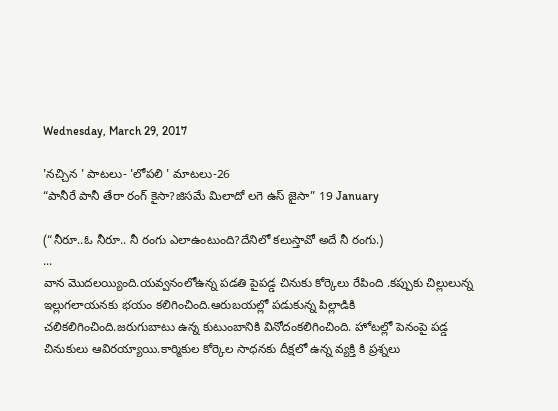Wednesday, March 29, 2017

'నచ్చిన ' పాటలు- 'లోపలి ' మాటలు-26
“పానీరే పానీ తేరా రంగ్ కైసా?జిసమే మిలాదో లగె ఉస్ జైసా” 19 January

(“నీరూ..ఓ నీరూ.. నీ రంగు ఎలాఉంటుంది?దేనిలో కలుస్తావో అదే నీ రంగు.)
...
వాన మొదలయ్యింది.యవ్వనంలోఉన్న పడతి పైపడ్డ చినుకు కోర్కెలు రేపింది .కప్పుకు చిల్లులున్న ఇల్లుగలాయనకు భయం కలిగించింది.ఆరుబయల్లో పడుకున్న పిల్లాడికి చలికలిగించింది.జరుగుబాటు ఉన్న కుటుంబానికి వినోదంకలిగించింది. హోటల్లో పెనంపై పడ్డ చినుకులు ఆవిరయ్యాయి.కార్మికుల కోర్కెల సాధనకు దీక్షలో ఉన్న వ్యక్తి కి ప్రశ్నలు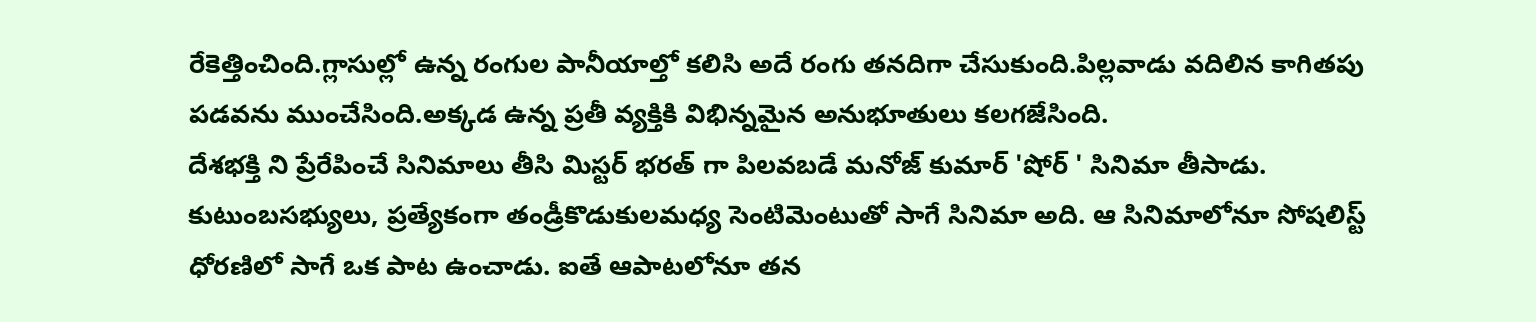రేకెత్తించింది.గ్లాసుల్లో ఉన్న రంగుల పానీయాల్తో కలిసి అదే రంగు తనదిగా చేసుకుంది.పిల్లవాడు వదిలిన కాగితపు పడవను ముంచేసింది.అక్కడ ఉన్న ప్రతీ వ్యక్తికి విభిన్నమైన అనుభూతులు కలగజేసింది.
దేశభక్తి ని ప్రేరేపించే సినిమాలు తీసి మిస్టర్ భరత్ గా పిలవబడే మనోజ్ కుమార్ 'షోర్ ' సినిమా తీసాడు. కుటుంబసభ్యులు, ప్రత్యేకంగా తండ్రీకొడుకులమధ్య సెంటిమెంటుతో సాగే సినిమా అది. ఆ సినిమాలోనూ సోషలిస్ట్ ధోరణిలో సాగే ఒక పాట ఉంచాడు. ఐతే ఆపాటలోనూ తన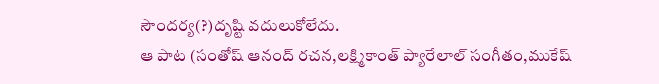సౌందర్య(?)దృష్టి వదులుకోలేదు.
ఆ పాట (సంతోష్ ఆనంద్ రచన,లక్ష్మికాంత్ ప్యారేలాల్ సంగీతం,ముకేష్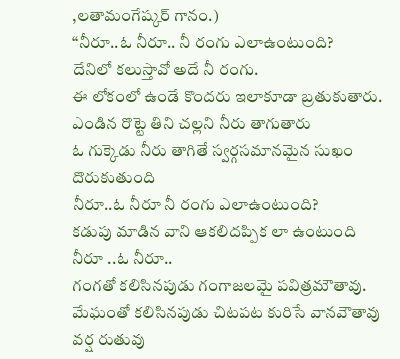,లతామంగేష్కర్ గానం.)
“నీరూ..ఓ నీరూ.. నీ రంగు ఎలాఉంటుంది?
దేనిలో కలుస్తావో అదే నీ రంగు.
ఈ లోకంలో ఉండే కొందరు ఇలాకూడా బ్రతుకుతారు.
ఎండిన రొట్టె తిని చల్లని నీరు తాగుతారు
ఓ గుక్కెడు నీరు తాగితే స్వర్గసమానమైన సుఖం దొరుకుతుంది
నీరూ..ఓ నీరూ నీ రంగు ఎలాఉంటుంది?
కడుపు మాడిన వాని ఆకలిదప్పిక లా ఉంటుంది
నీరూ ..ఓ నీరూ..
గంగతో కలిసినపుడు గంగాజలమై పవిత్రమౌతావు.
మేఘంతో కలిసినపుడు చిటపట కురిసే వానవౌతావు
వర్ష రుతువు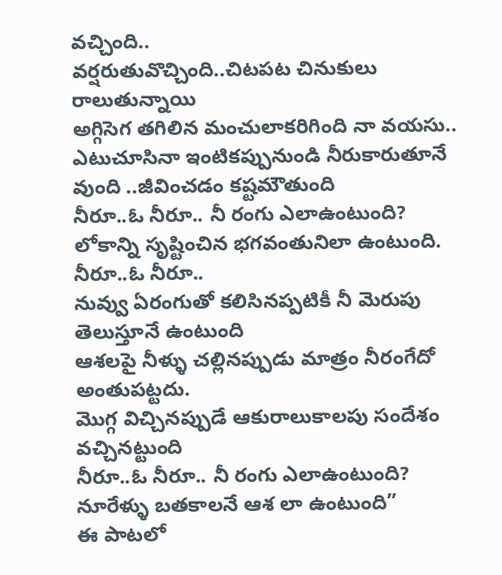వచ్చింది..
వర్షరుతువొచ్చింది..చిటపట చినుకులు రాలుతున్నాయి
అగ్గిసెగ తగిలిన మంచులాకరిగింది నా వయసు..
ఎటుచూసినా ఇంటికప్పునుండి నీరుకారుతూనే వుంది ..జీవించడం కష్టమౌతుంది
నీరూ..ఓ నీరూ.. నీ రంగు ఎలాఉంటుంది?
లోకాన్ని సృష్టించిన భగవంతునిలా ఉంటుంది.
నీరూ..ఓ నీరూ..
నువ్వు ఏరంగుతో కలిసినప్పటికీ నీ మెరుపు తెలుస్తూనే ఉంటుంది
ఆశలపై నీళ్ళు చల్లినప్పుడు మాత్రం నీరంగేదో అంతుపట్టదు.
మొగ్గ విచ్చినప్పుడే ఆకురాలుకాలపు సందేశం వచ్చినట్టుంది
నీరూ..ఓ నీరూ.. నీ రంగు ఎలాఉంటుంది?
నూరేళ్ళు బతకాలనే ఆశ లా ఉంటుంది”
ఈ పాటలో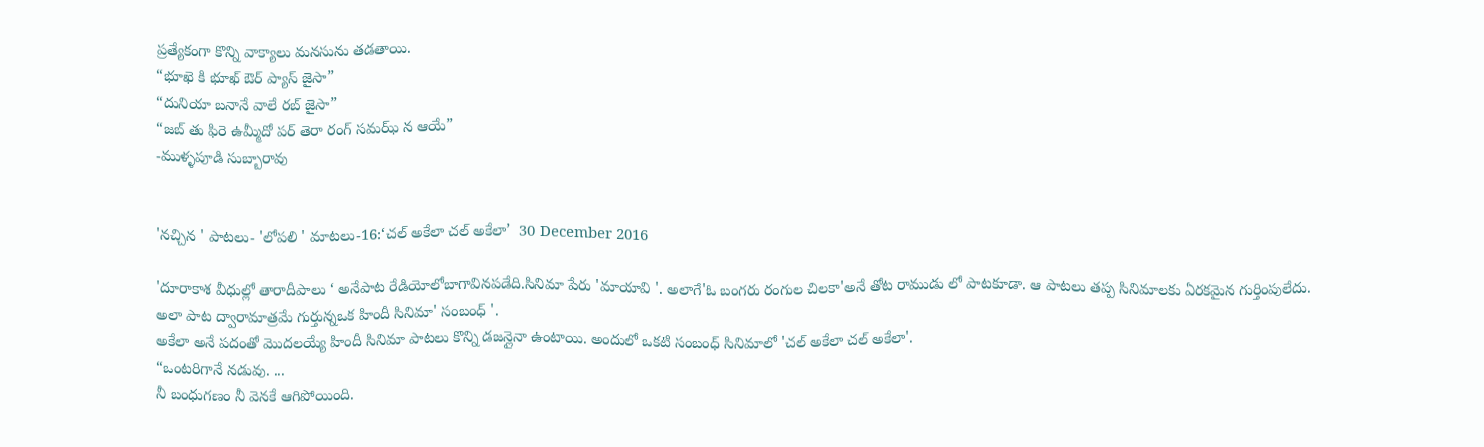ప్రత్యేకంగా కొన్ని వాక్యాలు మనసును తడతాయి.
“భూఖె కి భూఖ్ ఔర్ ప్యాస్ జైసా”
“దునియా బనానే వాలే రబ్ జైసా”
“జబ్ తు ఫిరె ఉమ్మీదో పర్ తెరా రంగ్ సమఝ్ న ఆయే”
-ముళ్ళపూడి సుబ్బారావు


'నచ్చిన ' పాటలు- 'లోపలి ' మాటలు-16:‘చల్ అకేలా చల్ అకేలా’  30 December 2016

'దూరాకాశ వీధుల్లో తారాదీపాలు ‘ అనేపాట రేడియోలోబాగావినపడేది.సినిమా పేరు 'మాయావి '. అలాగే'ఓ బంగరు రంగుల చిలకా'అనే తోట రాముడు లో పాటకూడా. ఆ పాటలు తప్ప సినిమాలకు ఏరకమైన గుర్తింపులేదు. అలా పాట ద్వారామాత్రమే గుర్తున్నఒక హిందీ సినిమా' సంబంధ్ '.
అకేలా అనే పదంతో మొదలయ్యే హిందీ సినిమా పాటలు కొన్ని డజన్లైనా ఉంటాయి. అందులో ఒకటి సంబంధ్ సినిమాలో 'చల్ అకేలా చల్ అకేలా'.
“ఒంటరిగానే నడువు. ...
నీ బంధుగణం నీ వెనకే ఆగిపోయింది.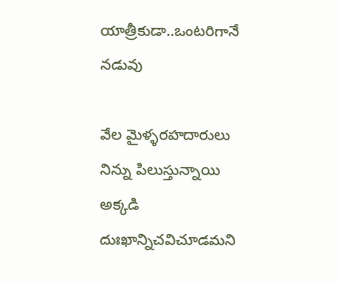యాత్రీకుడా..ఒంటరిగానే నడువు

వేల మైళ్ళరహదారులు నిన్ను పిలుస్తున్నాయి
అక్కడి దుఃఖాన్నిచవిచూడమని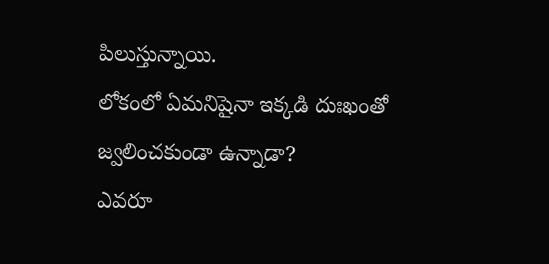పిలుస్తున్నాయి.
లోకంలో ఏమనిషైనా ఇక్కడి దుఃఖంతో జ్వలించకుండా ఉన్నాడా?
ఎవరూ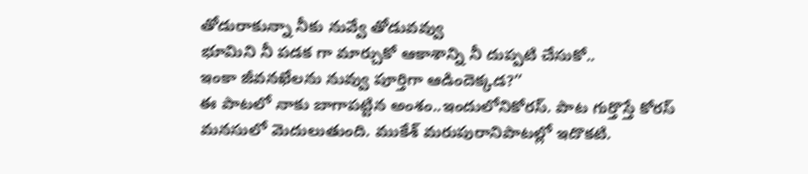తోడురాకున్నా నీకు నువ్వే తోడువవ్వు
భూమిని నీ పడక గా మార్చుకో ఆకాశాన్ని నీ దుప్పటి చేసుకో..
ఇంకా జీవనఖేలను నువ్వు పూర్తిగా ఆడిందెక్కడ?”
ఈ పాటలో నాకు బాగాపట్టిన అంశం..ఇందులోనికోరస్. పాట గుర్తొస్తే కోరస్ మనసులో మెదులుతుంది. ముకేశ్ మరుపురానిపాటల్లో ఇదొకటి.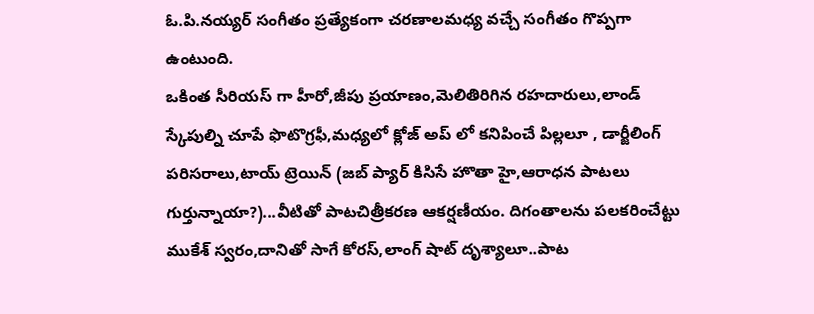ఓ.పి.నయ్యర్ సంగీతం ప్రత్యేకంగా చరణాలమధ్య వచ్చే సంగీతం గొప్పగా ఉంటుంది.
ఒకింత సీరియస్ గా హీరో,జీపు ప్రయాణం,మెలితిరిగిన రహదారులు,లాండ్ స్కేపుల్ని చూపే ఫొటొగ్రఫీ,మధ్యలో క్లోజ్ అప్ లో కనిపించే పిల్లలూ , డార్జీలింగ్ పరిసరాలు,టాయ్ ట్రెయిన్ (జబ్ ప్యార్ కిసిసే హొతా హై,ఆరాధన పాటలు గుర్తున్నాయా?)...వీటితో పాటచిత్రీకరణ ఆకర్షణీయం. దిగంతాలను పలకరించేట్టు ముకేశ్ స్వరం,దానితో సాగే కోరస్,లాంగ్ షాట్ దృశ్యాలూ..పాట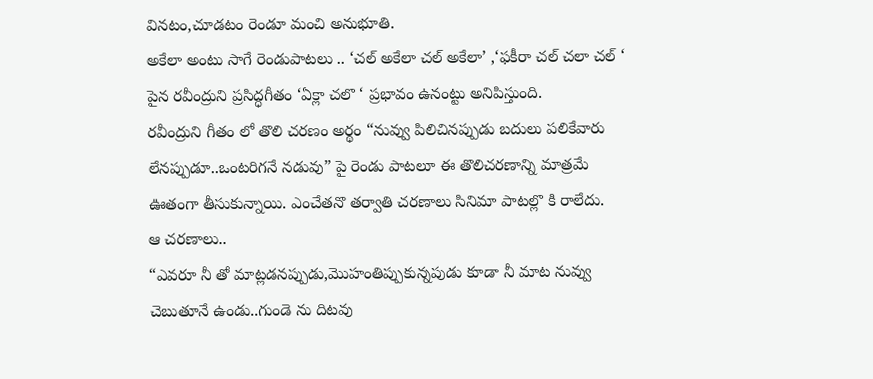వినటం,చూడటం రెండూ మంచి అనుభూతి.
అకేలా అంటు సాగే రెండుపాటలు .. ‘చల్ అకేలా చల్ అకేలా’ ,‘ఫకీరా చల్ చలా చల్ ‘ పైన రవీంద్రుని ప్రసిద్ధగీతం ‘ఏక్లా చలొ ‘ ప్రభావం ఉనంట్టు అనిపిస్తుంది.
రవీంద్రుని గీతం లో తొలి చరణం అర్థం “నువ్వు పిలిచినప్పుడు బదులు పలికేవారు లేనప్పుడూ..ఒంటరిగనే నడువు” పై రెండు పాటలూ ఈ తొలిచరణాన్ని మాత్రమే ఊతంగా తీసుకున్నాయి. ఎంచేతనొ తర్వాతి చరణాలు సినిమా పాటల్లొ కి రాలేదు.
ఆ చరణాలు..
“ఎవరూ నీ తో మాట్లడనప్పుడు,మొహంతిప్పుకున్నపుడు కూడా నీ మాట నువ్వు చెబుతూనే ఉండు..గుండె ను దిటవు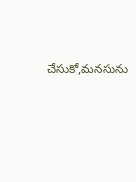చేసుకో,మనసును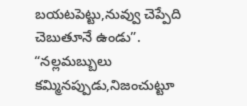బయటపెట్టు,నువ్వు చెప్పేది చెబుతూనే ఉండు”.
“నల్లమబ్బులు కమ్మినప్పుడు,నిజంచుట్టూ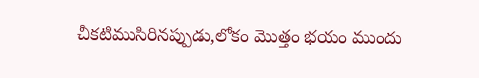చీకటిముసిరినప్పుడు,లోకం మొత్తం భయం ముందు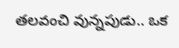తలవంచి వున్నపుడు.. ఒక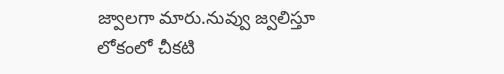జ్వాలగా మారు.నువ్వు జ్వలిస్తూ లోకంలో చీకటి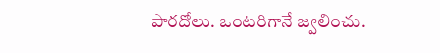పారదోలు. ఒంటరిగానే జ్వలించు.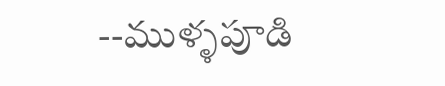--ముళ్ళపూడి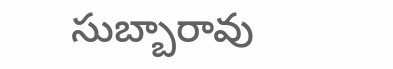సుబ్బారావు